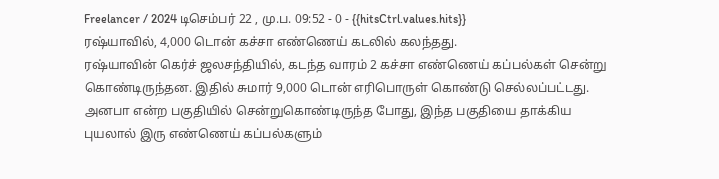Freelancer / 2024 டிசெம்பர் 22 , மு.ப. 09:52 - 0 - {{hitsCtrl.values.hits}}
ரஷ்யாவில், 4,000 டொன் கச்சா எண்ணெய் கடலில் கலந்தது.
ரஷ்யாவின் கெர்ச் ஜலசந்தியில், கடந்த வாரம் 2 கச்சா எண்ணெய் கப்பல்கள் சென்று கொண்டிருந்தன. இதில் சுமார் 9,000 டொன் எரிபொருள் கொண்டு செல்லப்பட்டது.
அனபா என்ற பகுதியில் சென்றுகொண்டிருந்த போது, இந்த பகுதியை தாக்கிய புயலால் இரு எண்ணெய் கப்பல்களும்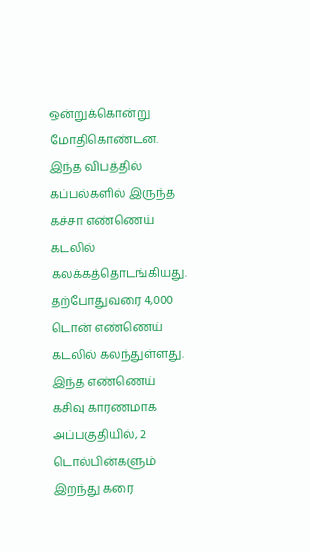ஒன்றுக்கொன்று மோதிகொண்டன.
இந்த விபத்தில் கப்பல்களில் இருந்த கச்சா எண்ணெய் கடலில் கலக்கத்தொடங்கியது. தற்போதுவரை 4,000 டொன் எண்ணெய் கடலில் கலந்துள்ளது.
இந்த எண்ணெய் கசிவு காரணமாக அப்பகுதியில், 2 டொல்பின்களும் இறந்து கரை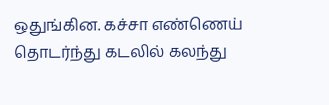ஒதுங்கின. கச்சா எண்ணெய் தொடர்ந்து கடலில் கலந்து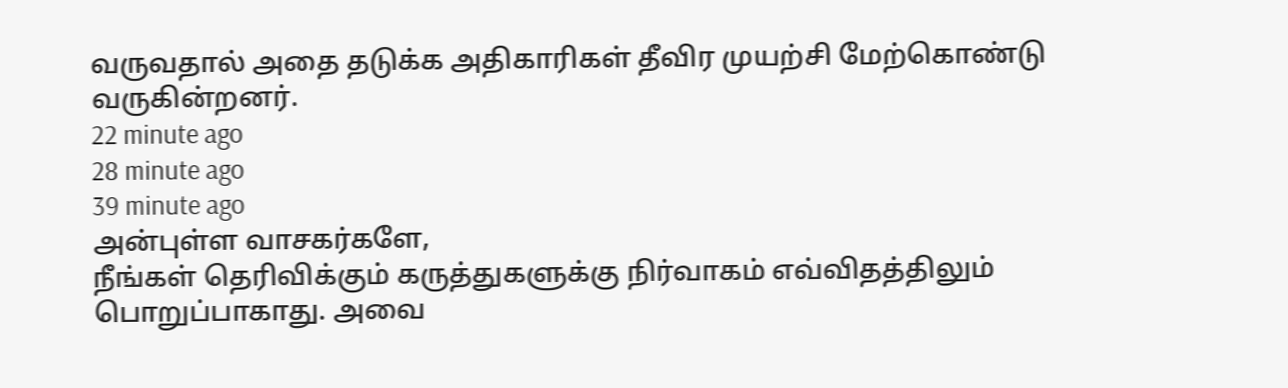வருவதால் அதை தடுக்க அதிகாரிகள் தீவிர முயற்சி மேற்கொண்டு வருகின்றனர்.
22 minute ago
28 minute ago
39 minute ago
அன்புள்ள வாசகர்களே,
நீங்கள் தெரிவிக்கும் கருத்துகளுக்கு நிர்வாகம் எவ்விதத்திலும் பொறுப்பாகாது. அவை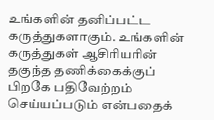உங்களின் தனிப்பட்ட கருத்துகளாகும். உங்களின் கருத்துகள் ஆசிரியரின் தகுந்த தணிக்கைக்குப் பிறகே பதிவேற்றம் செய்யப்படும் என்பதைக்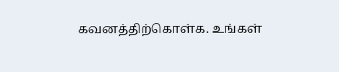கவனத்திற்கொள்க. உங்கள்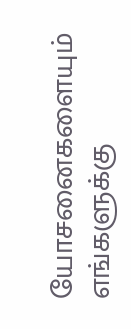யோசனைகளையும் எங்களுக்கு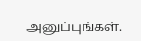அனுப்புங்கள்.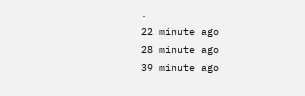.
22 minute ago
28 minute ago
39 minute ago